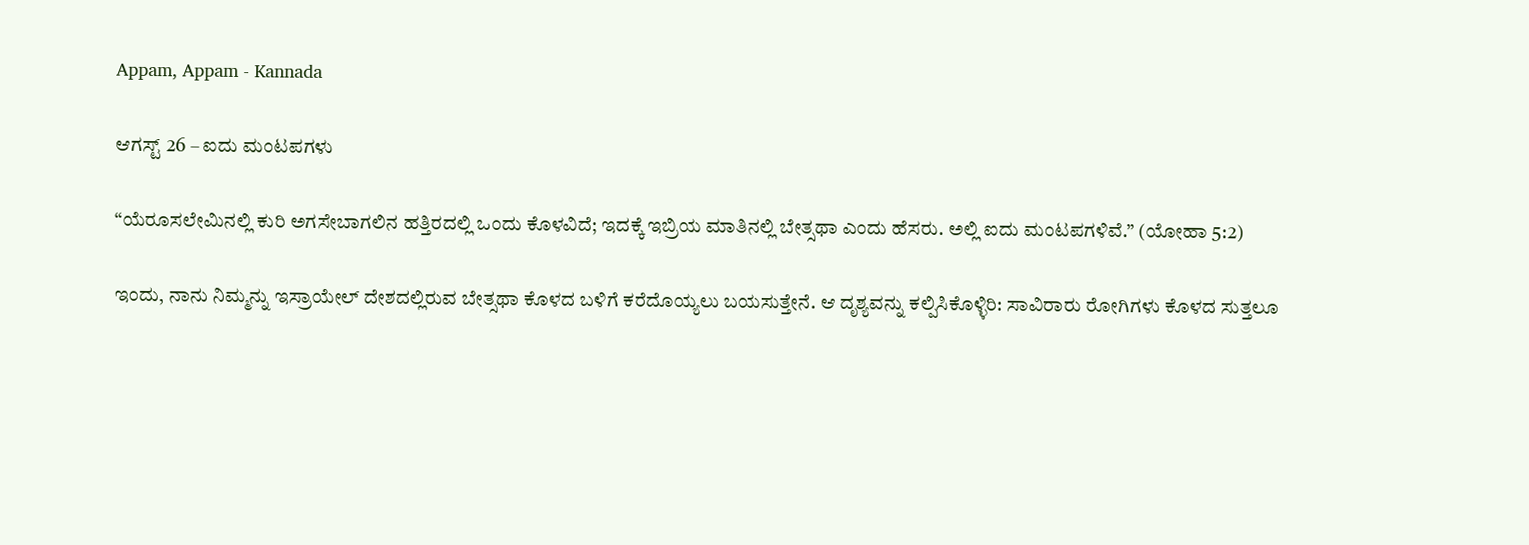Appam, Appam - Kannada

ಆಗಸ್ಟ್ 26 – ಐದು ಮಂಟಪಗಳು

“ಯೆರೂಸಲೇಮಿನಲ್ಲಿ ಕುರಿ ಅಗಸೇಬಾಗಲಿನ ಹತ್ತಿರದಲ್ಲಿ ಒಂದು ಕೊಳವಿದೆ; ಇದಕ್ಕೆ ಇಬ್ರಿಯ ಮಾತಿನಲ್ಲಿ ಬೇತ್ಸಥಾ ಎಂದು ಹೆಸರು. ಅಲ್ಲಿ ಐದು ಮಂಟಪಗಳಿವೆ.” (ಯೋಹಾ 5:2)

ಇಂದು, ನಾನು ನಿಮ್ಮನ್ನು ಇಸ್ರಾಯೇಲ್ ದೇಶದಲ್ಲಿರುವ ಬೇತ್ಸಥಾ ಕೊಳದ ಬಳಿಗೆ ಕರೆದೊಯ್ಯಲು ಬಯಸುತ್ತೇನೆ. ಆ ದೃಶ್ಯವನ್ನು ಕಲ್ಪಿಸಿಕೊಳ್ಳಿರಿ: ಸಾವಿರಾರು ರೋಗಿಗಳು ಕೊಳದ ಸುತ್ತಲೂ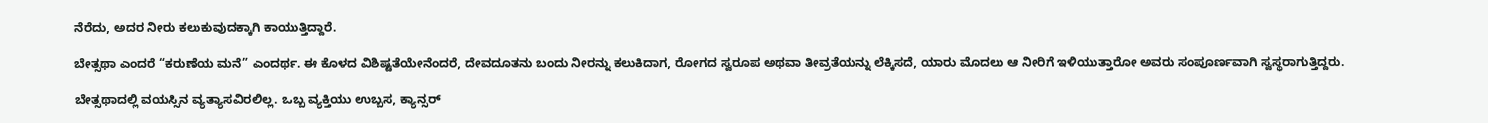ನೆರೆದು, ಅದರ ನೀರು ಕಲುಕುವುದಕ್ಕಾಗಿ ಕಾಯುತ್ತಿದ್ದಾರೆ.

ಬೇತ್ಸಥಾ ಎಂದರೆ “ಕರುಣೆಯ ಮನೆ” ಎಂದರ್ಥ. ಈ ಕೊಳದ ವಿಶಿಷ್ಟತೆಯೇನೆಂದರೆ, ದೇವದೂತನು ಬಂದು ನೀರನ್ನು ಕಲುಕಿದಾಗ, ರೋಗದ ಸ್ವರೂಪ ಅಥವಾ ತೀವ್ರತೆಯನ್ನು ಲೆಕ್ಕಿಸದೆ, ಯಾರು ಮೊದಲು ಆ ನೀರಿಗೆ ಇಳಿಯುತ್ತಾರೋ ಅವರು ಸಂಪೂರ್ಣವಾಗಿ ಸ್ವಸ್ಥರಾಗುತ್ತಿದ್ದರು.

ಬೇತ್ಸಥಾದಲ್ಲಿ ವಯಸ್ಸಿನ ವ್ಯತ್ಯಾಸವಿರಲಿಲ್ಲ. ಒಬ್ಬ ವ್ಯಕ್ತಿಯು ಉಬ್ಬಸ, ಕ್ಯಾನ್ಸರ್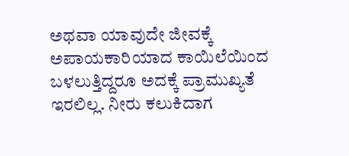ಅಥವಾ ಯಾವುದೇ ಜೀವಕ್ಕೆ ಅಪಾಯಕಾರಿಯಾದ ಕಾಯಿಲೆಯಿಂದ ಬಳಲುತ್ತಿದ್ದರೂ ಅದಕ್ಕೆ ಪ್ರಾಮುಖ್ಯತೆ ಇರಲಿಲ್ಲ. ನೀರು ಕಲುಕಿದಾಗ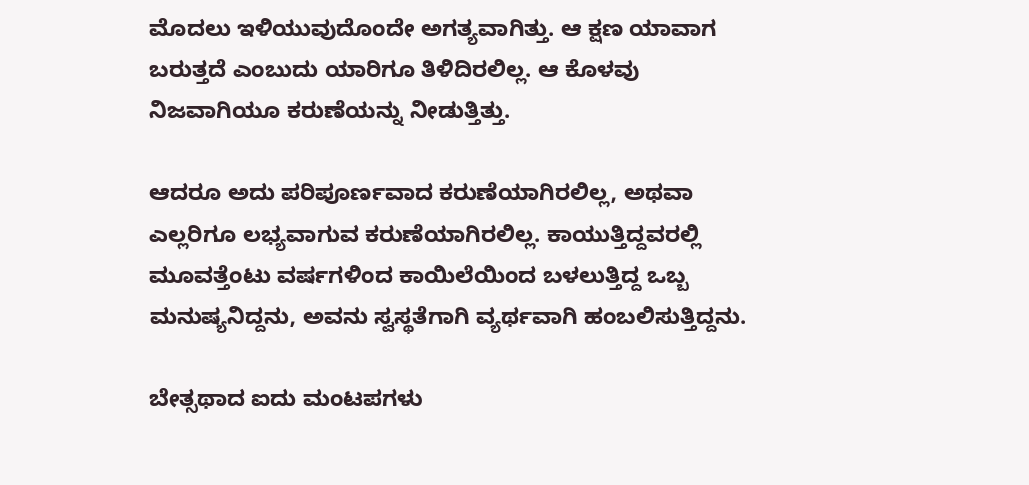ಮೊದಲು ಇಳಿಯುವುದೊಂದೇ ಅಗತ್ಯವಾಗಿತ್ತು. ಆ ಕ್ಷಣ ಯಾವಾಗ ಬರುತ್ತದೆ ಎಂಬುದು ಯಾರಿಗೂ ತಿಳಿದಿರಲಿಲ್ಲ. ಆ ಕೊಳವು ನಿಜವಾಗಿಯೂ ಕರುಣೆಯನ್ನು ನೀಡುತ್ತಿತ್ತು.

ಆದರೂ ಅದು ಪರಿಪೂರ್ಣವಾದ ಕರುಣೆಯಾಗಿರಲಿಲ್ಲ, ಅಥವಾ ಎಲ್ಲರಿಗೂ ಲಭ್ಯವಾಗುವ ಕರುಣೆಯಾಗಿರಲಿಲ್ಲ. ಕಾಯುತ್ತಿದ್ದವರಲ್ಲಿ ಮೂವತ್ತೆಂಟು ವರ್ಷಗಳಿಂದ ಕಾಯಿಲೆಯಿಂದ ಬಳಲುತ್ತಿದ್ದ ಒಬ್ಬ ಮನುಷ್ಯನಿದ್ದನು, ಅವನು ಸ್ವಸ್ಥತೆಗಾಗಿ ವ್ಯರ್ಥವಾಗಿ ಹಂಬಲಿಸುತ್ತಿದ್ದನು.

ಬೇತ್ಸಥಾದ ಐದು ಮಂಟಪಗಳು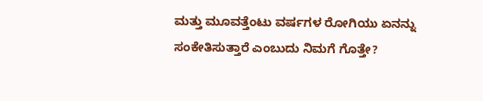ಮತ್ತು ಮೂವತ್ತೆಂಟು ವರ್ಷಗಳ ರೋಗಿಯು ಏನನ್ನು ಸಂಕೇತಿಸುತ್ತಾರೆ ಎಂಬುದು ನಿಮಗೆ ಗೊತ್ತೇ?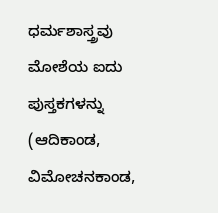ಧರ್ಮಶಾಸ್ತ್ರವು ಮೋಶೆಯ ಐದು ಪುಸ್ತಕಗಳನ್ನು (ಆದಿಕಾಂಡ, ವಿಮೋಚನಕಾಂಡ,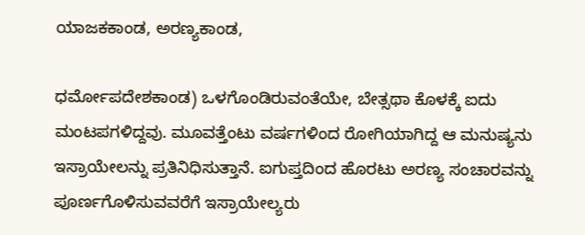ಯಾಜಕಕಾಂಡ, ಅರಣ್ಯಕಾಂಡ,

ಧರ್ಮೋಪದೇಶಕಾಂಡ) ಒಳಗೊಂಡಿರುವಂತೆಯೇ, ಬೇತ್ಸಥಾ ಕೊಳಕ್ಕೆ ಐದು ಮಂಟಪಗಳಿದ್ದವು. ಮೂವತ್ತೆಂಟು ವರ್ಷಗಳಿಂದ ರೋಗಿಯಾಗಿದ್ದ ಆ ಮನುಷ್ಯನು ಇಸ್ರಾಯೇಲನ್ನು ಪ್ರತಿನಿಧಿಸುತ್ತಾನೆ. ಐಗುಪ್ತದಿಂದ ಹೊರಟು ಅರಣ್ಯ ಸಂಚಾರವನ್ನು ಪೂರ್ಣಗೊಳಿಸುವವರೆಗೆ ಇಸ್ರಾಯೇಲ್ಯರು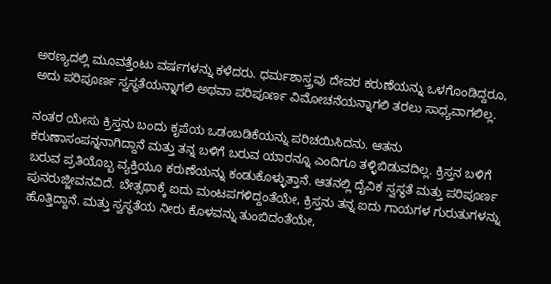ಅರಣ್ಯದಲ್ಲಿ ಮೂವತ್ತೆಂಟು ವರ್ಷಗಳನ್ನು ಕಳೆದರು. ಧರ್ಮಶಾಸ್ತ್ರವು ದೇವರ ಕರುಣೆಯನ್ನು ಒಳಗೊಂಡಿದ್ದರೂ, ಅದು ಪರಿಪೂರ್ಣ ಸ್ವಸ್ಥತೆಯನ್ನಾಗಲಿ ಅಥವಾ ಪರಿಪೂರ್ಣ ವಿಮೋಚನೆಯನ್ನಾಗಲಿ ತರಲು ಸಾಧ್ಯವಾಗಲಿಲ್ಲ.

ನಂತರ ಯೇಸು ಕ್ರಿಸ್ತನು ಬಂದು ಕೃಪೆಯ ಒಡಂಬಡಿಕೆಯನ್ನು ಪರಿಚಯಿಸಿದನು. ಆತನು ಕರುಣಾಸಂಪನ್ನನಾಗಿದ್ದಾನೆ ಮತ್ತು ತನ್ನ ಬಳಿಗೆ ಬರುವ ಯಾರನ್ನೂ ಎಂದಿಗೂ ತಳ್ಳಿಬಿಡುವದಿಲ್ಲ. ಕ್ರಿಸ್ತನ ಬಳಿಗೆ ಬರುವ ಪ್ರತಿಯೊಬ್ಬ ವ್ಯಕ್ತಿಯೂ ಕರುಣೆಯನ್ನು ಕಂಡುಕೊಳ್ಳುತ್ತಾನೆ. ಆತನಲ್ಲಿ ದೈವಿಕ ಸ್ವಸ್ಥತೆ ಮತ್ತು ಪರಿಪೂರ್ಣ ಪುನರುಜ್ಜೀವನವಿದೆ. ಬೇತ್ಸಥಾಕ್ಕೆ ಐದು ಮಂಟಪಗಳಿದ್ದಂತೆಯೇ, ಕ್ರಿಸ್ತನು ತನ್ನ ಐದು ಗಾಯಗಳ ಗುರುತುಗಳನ್ನು ಹೊತ್ತಿದ್ದಾನೆ. ಮತ್ತು ಸ್ವಸ್ಥತೆಯ ನೀರು ಕೊಳವನ್ನು ತುಂಬಿದಂತೆಯೇ,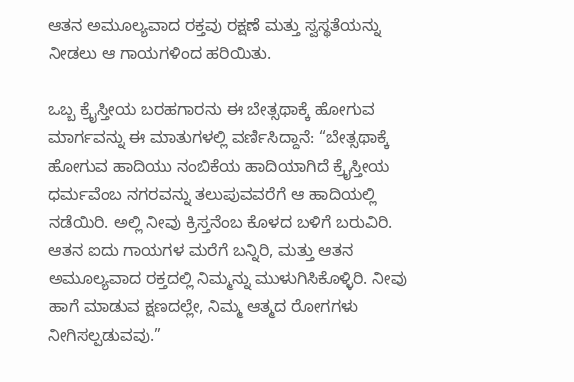ಆತನ ಅಮೂಲ್ಯವಾದ ರಕ್ತವು ರಕ್ಷಣೆ ಮತ್ತು ಸ್ವಸ್ಥತೆಯನ್ನು ನೀಡಲು ಆ ಗಾಯಗಳಿಂದ ಹರಿಯಿತು.

ಒಬ್ಬ ಕ್ರೈಸ್ತೀಯ ಬರಹಗಾರನು ಈ ಬೇತ್ಸಥಾಕ್ಕೆ ಹೋಗುವ ಮಾರ್ಗವನ್ನು ಈ ಮಾತುಗಳಲ್ಲಿ ವರ್ಣಿಸಿದ್ದಾನೆ: “ಬೇತ್ಸಥಾಕ್ಕೆ ಹೋಗುವ ಹಾದಿಯು ನಂಬಿಕೆಯ ಹಾದಿಯಾಗಿದೆ ಕ್ರೈಸ್ತೀಯ ಧರ್ಮವೆಂಬ ನಗರವನ್ನು ತಲುಪುವವರೆಗೆ ಆ ಹಾದಿಯಲ್ಲಿ ನಡೆಯಿರಿ. ಅಲ್ಲಿ ನೀವು ಕ್ರಿಸ್ತನೆಂಬ ಕೊಳದ ಬಳಿಗೆ ಬರುವಿರಿ. ಆತನ ಐದು ಗಾಯಗಳ ಮರೆಗೆ ಬನ್ನಿರಿ, ಮತ್ತು ಆತನ ಅಮೂಲ್ಯವಾದ ರಕ್ತದಲ್ಲಿ ನಿಮ್ಮನ್ನು ಮುಳುಗಿಸಿಕೊಳ್ಳಿರಿ. ನೀವು ಹಾಗೆ ಮಾಡುವ ಕ್ಷಣದಲ್ಲೇ, ನಿಮ್ಮ ಆತ್ಮದ ರೋಗಗಳು ನೀಗಿಸಲ್ಪಡುವವು.”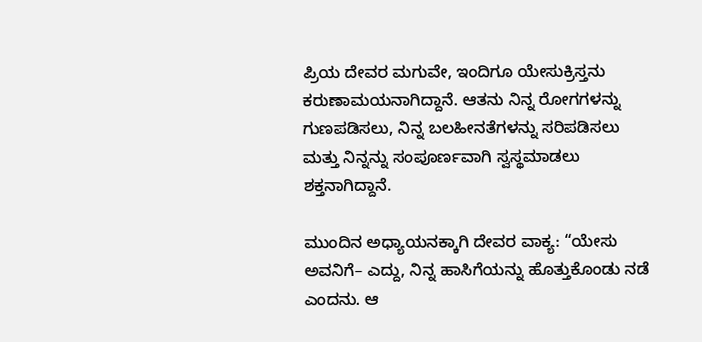ಪ್ರಿಯ ದೇವರ ಮಗುವೇ, ಇಂದಿಗೂ ಯೇಸುಕ್ರಿಸ್ತನು ಕರುಣಾಮಯನಾಗಿದ್ದಾನೆ. ಆತನು ನಿನ್ನ ರೋಗಗಳನ್ನು ಗುಣಪಡಿಸಲು, ನಿನ್ನ ಬಲಹೀನತೆಗಳನ್ನು ಸರಿಪಡಿಸಲು ಮತ್ತು ನಿನ್ನನ್ನು ಸಂಪೂರ್ಣವಾಗಿ ಸ್ವಸ್ಥಮಾಡಲು ಶಕ್ತನಾಗಿದ್ದಾನೆ.

ಮುಂದಿನ ಅಧ್ಯಾಯನಕ್ಕಾಗಿ ದೇವರ ವಾಕ್ಯ: “ಯೇಸು ಅವನಿಗೆ– ಎದ್ದು, ನಿನ್ನ ಹಾಸಿಗೆಯನ್ನು ಹೊತ್ತುಕೊಂಡು ನಡೆ ಎಂದನು. ಆ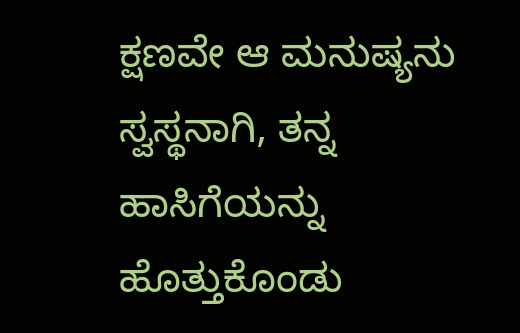ಕ್ಷಣವೇ ಆ ಮನುಷ್ಯನು ಸ್ವಸ್ಥನಾಗಿ, ತನ್ನ ಹಾಸಿಗೆಯನ್ನು ಹೊತ್ತುಕೊಂಡು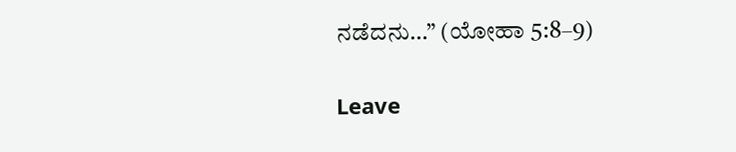ನಡೆದನು…” (ಯೋಹಾ 5:8–9)

Leave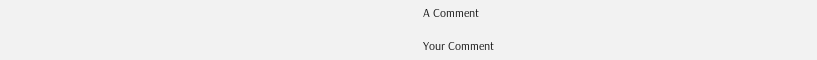A Comment

Your Comment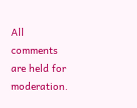All comments are held for moderation.